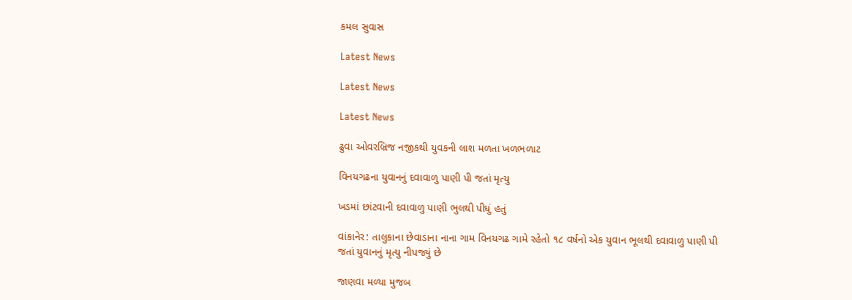કમલ સુવાસ

Latest News

Latest News

Latest News

ઢુવા ઓવરબ્રિજ નજીકથી યુવકની લાશ મળતા ખળભળાટ

વિનયગઢના યુવાનનું દવાવાળુ પાણી પી જતાં મૃત્યુ

ખડમાં છાંટવાની દવાવાળુ પાણી ભુલથી પીધું હતું

વાંકાનેર: તાલુકાના છેવાડાના નાના ગામ વિનયગઢ ગામે રહેતો ૧૮ વર્ષનો એક યુવાન ભૂલથી દવાવાળુ પાણી પી જતાં યુવાનનું મૃત્યુ નીપજ્યું છે

જાણવા મળ્યા મુજબ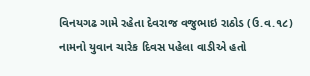વિનયગઢ ગામે રહેતા દેવરાજ વજુભાઇ રાઠોડ (ઉ.વ.૧૮) નામનો યુવાન ચારેક દિવસ પહેલા વાડીએ હતો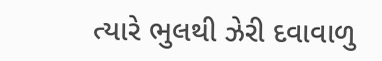ત્યારે ભુલથી ઝેરી દવાવાળુ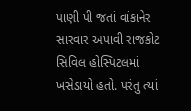પાણી પી જતાં વાંકાનેર સારવાર અપાવી રાજકોટ સિવિલ હોસ્પિટલમાં ખસેડાયો હતો. પરંતુ ત્યાં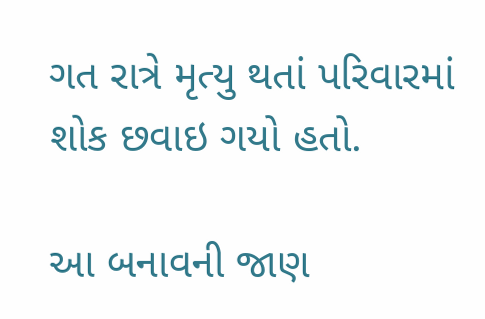ગત રાત્રે મૃત્યુ થતાં પરિવારમાં શોક છવાઇ ગયો હતો.

આ બનાવની જાણ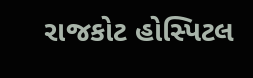રાજકોટ હોસ્પિટલ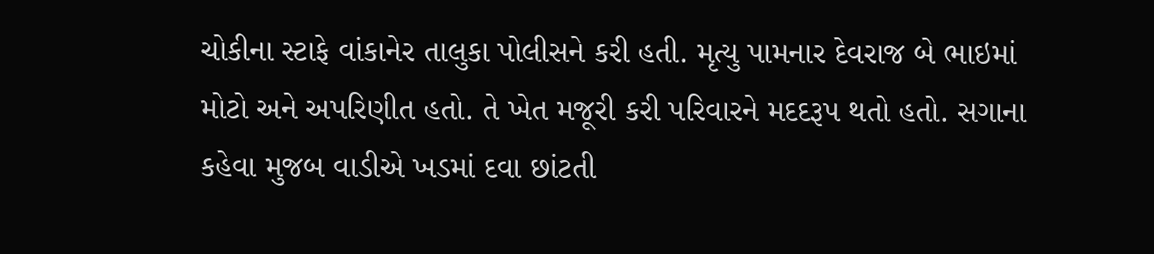ચોકીના સ્ટાફે વાંકાનેર તાલુકા પોલીસને કરી હતી. મૃત્યુ પામનાર દેવરાજ બે ભાઇમાં મોટો અને અપરિણીત હતો. તે ખેત મજૂરી કરી પરિવારને મદદરૂપ થતો હતો. સગાના કહેવા મુજબ વાડીએ ખડમાં દવા છાંટતી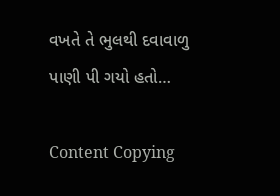વખતે તે ભુલથી દવાવાળુ પાણી પી ગયો હતો…

Content Copying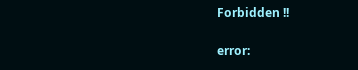Forbidden !!

error: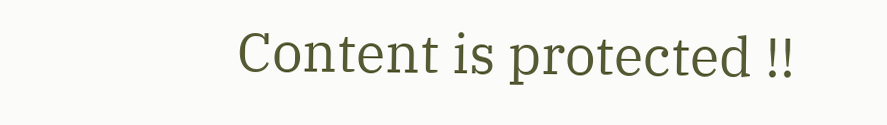Content is protected !!